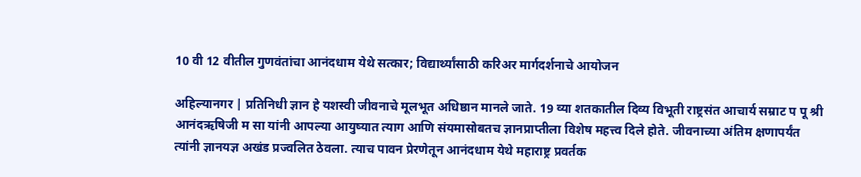10 वी 12 वीतील गुणवंतांचा आनंदधाम येथे सत्कार; विद्यार्थ्यांसाठी करिअर मार्गदर्शनाचे आयोजन

अहिल्यानगर | प्रतिनिधी ज्ञान हे यशस्वी जीवनाचे मूलभूत अधिष्ठान मानले जाते. 19 व्या शतकातील दिव्य विभूती राष्ट्रसंत आचार्य सम्राट प पू श्री आनंदऋषिजी म सा यांनी आपल्या आयुष्यात त्याग आणि संयमासोबतच ज्ञानप्राप्तीला विशेष महत्त्व दिले होते. जीवनाच्या अंतिम क्षणापर्यंत त्यांनी ज्ञानयज्ञ अखंड प्रज्वलित ठेवला. त्याच पावन प्रेरणेतून आनंदधाम येथे महाराष्ट्र प्रवर्तक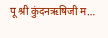पू श्री कुंदनऋषिजी म…